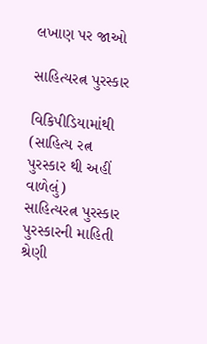લખાણ પર જાઓ

સાહિત્યરત્ન પુરસ્કાર

વિકિપીડિયામાંથી
(સાહિત્ય રત્ન પુરસ્કાર થી અહીં વાળેલું)
સાહિત્યરત્ન પુરસ્કાર
પુરસ્કારની માહિતી
શ્રેણી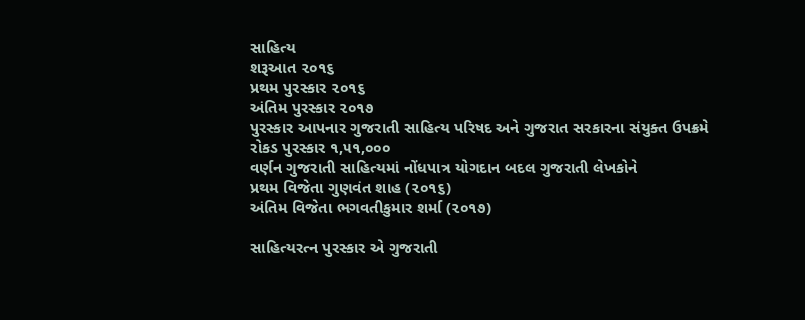સાહિત્ય
શરૂઆત ૨૦૧૬
પ્રથમ પુરસ્કાર ૨૦૧૬
અંતિમ પુરસ્કાર ૨૦૧૭
પુરસ્કાર આપનાર ગુજરાતી સાહિત્ય પરિષદ અને ગુજરાત સરકારના સંયુક્ત ઉપક્રમે
રોકડ પુરસ્કાર ૧,૫૧,૦૦૦
વર્ણન ગુજરાતી સાહિત્યમાં નોંધપાત્ર યોગદાન બદલ ગુજરાતી લેખકોને
પ્રથમ વિજેતા ગુણવંત શાહ (૨૦૧૬)
અંતિમ વિજેતા ભગવતીકુમાર શર્મા (૨૦૧૭)

સાહિત્યરત્ન પુરસ્કાર એ ગુજરાતી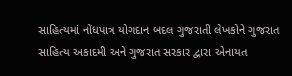સાહિત્યમાં નોંધપાત્ર યોગદાન બદલ ગુજરાતી લેખકોને ગુજરાત સાહિત્ય અકાદમી અને ગુજરાત સરકાર દ્વારા એનાયત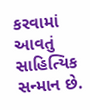કરવામાં આવતું સાહિત્યિક સન્માન છે.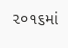૨૦૧૬માં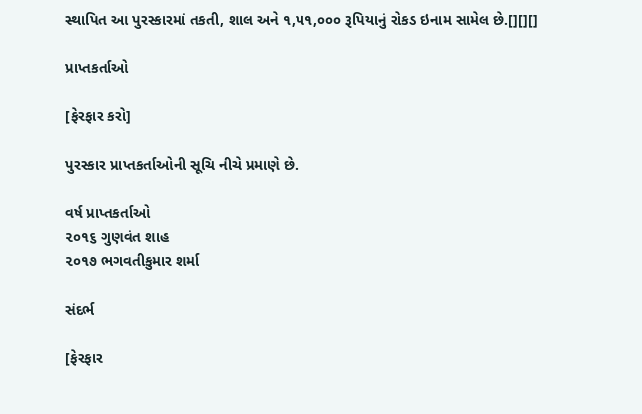સ્થાપિત આ પુરસ્કારમાં તકતી, શાલ અને ૧,૫૧,૦૦૦ રૂપિયાનું રોકડ ઇનામ સામેલ છે.[][][]

પ્રાપ્તકર્તાઓ

[ફેરફાર કરો]

પુરસ્કાર પ્રાપ્તકર્તાઓની સૂચિ નીચે પ્રમાણે છે.

વર્ષ પ્રાપ્તકર્તાઓ
૨૦૧૬ ગુણવંત શાહ
૨૦૧૭ ભગવતીકુમાર શર્મા

સંદર્ભ

[ફેરફાર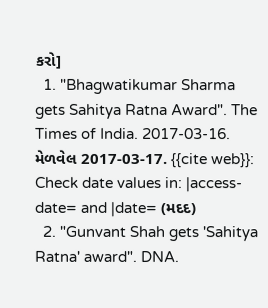કરો]
  1. "Bhagwatikumar Sharma gets Sahitya Ratna Award". The Times of India. 2017-03-16. મેળવેલ 2017-03-17. {{cite web}}: Check date values in: |access-date= and |date= (મદદ)
  2. "Gunvant Shah gets 'Sahitya Ratna' award". DNA.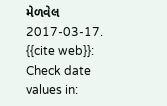મેળવેલ 2017-03-17. {{cite web}}: Check date values in: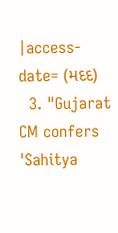|access-date= (મદદ)
  3. "Gujarat CM confers 'Sahitya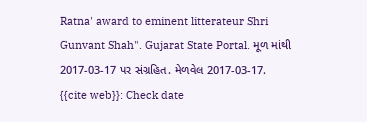Ratna' award to eminent litterateur Shri Gunvant Shah". Gujarat State Portal. મૂળ માંથી 2017-03-17 પર સંગ્રહિત. મેળવેલ 2017-03-17. {{cite web}}: Check date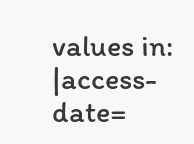values in: |access-date=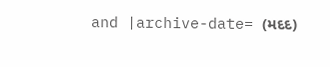and |archive-date= (મદદ)